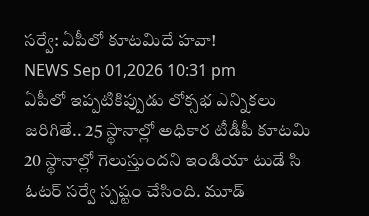సర్వే: ఏపీలో కూటమిదే హవా!
NEWS Sep 01,2026 10:31 pm
ఏపీలో ఇప్పటికిప్పుడు లోక్సభ ఎన్నికలు జరిగితే.. 25 స్థానాల్లో అధికార టీడీపీ కూటమి 20 స్థానాల్లో గెలుస్తుందని ఇండియా టుడే సి ఓటర్ సర్వే స్పష్టం చేసింది. మూడ్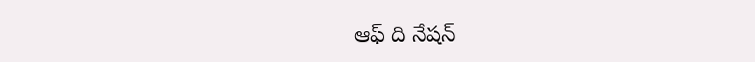ఆఫ్ ది నేషన్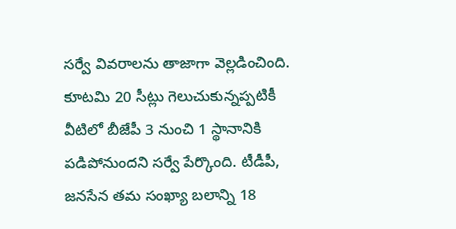సర్వే వివరాలను తాజాగా వెల్లడించింది. కూటమి 20 సీట్లు గెలుచుకున్నప్పటికీ వీటిలో బీజేపీ 3 నుంచి 1 స్థానానికి పడిపోనుందని సర్వే పేర్కొంది. టీడీపీ, జనసేన తమ సంఖ్యా బలాన్ని 18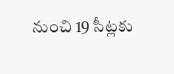నుంచి 19 సీట్లకు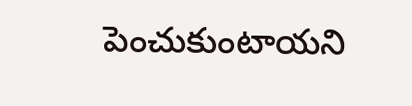పెంచుకుంటాయని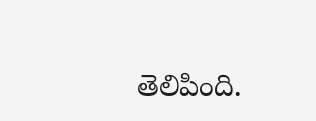తెలిపింది.